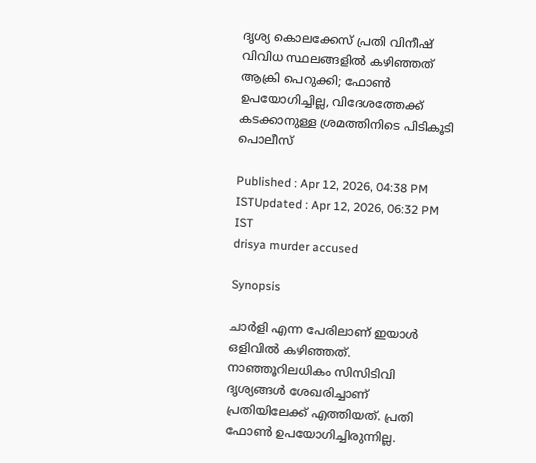ദൃശ്യ കൊലക്കേസ് പ്രതി വിനീഷ് വിവിധ സ്ഥലങ്ങളിൽ കഴിഞ്ഞത് ആക്രി പെറുക്കി; ഫോൺ ഉപയോഗിച്ചില്ല, വിദേശത്തേക്ക് കടക്കാനുള്ള ശ്രമത്തിനിടെ പിടികൂടി പൊലീസ്

Published : Apr 12, 2026, 04:38 PM ISTUpdated : Apr 12, 2026, 06:32 PM IST
drisya murder accused

Synopsis

ചാർളി എന്ന പേരിലാണ് ഇയാൾ ഒളിവിൽ കഴിഞ്ഞത്. നാഞ്ഞൂറിലധികം സിസിടിവി ദൃശ്യങ്ങൾ ശേഖരിച്ചാണ് പ്രതിയിലേക്ക് എത്തിയത്. പ്രതി ഫോൺ ഉപയോഗിച്ചിരുന്നില്ല.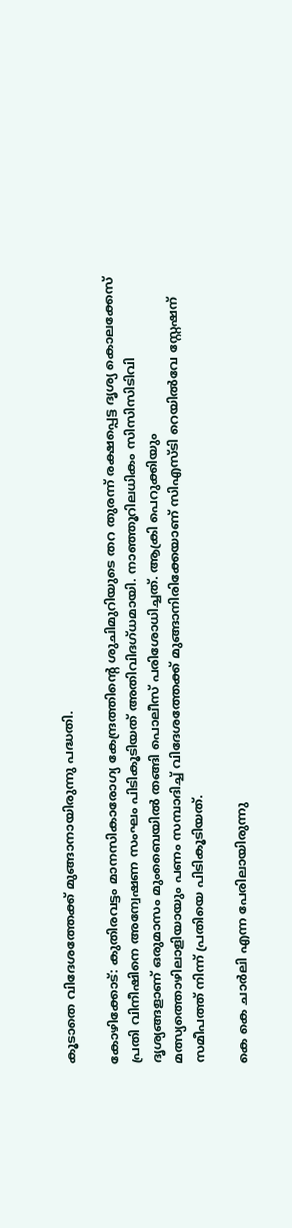കൂടാതെ വിദേശത്തേക്ക് മുങ്ങാനായിരുന്നു പദ്ധതി.

കോഴിക്കോട്: കുതിരവട്ടം മാനസികാരോഗ്യ കേന്ദ്രത്തിന്‍റെ ശുചിമുറിയുടെ തറ തുരന്ന് രക്ഷപ്പെട്ട ദൃശ്യ കൊലക്കേസ് പ്രതി വിനീഷിനെ അന്വേഷണ സംഘം പിടികൂടിയത് അതിവിദഗ്ധമായി. നാഞ്ഞൂറിലധികം സിസിസിടിവി ദൃശ്യങ്ങളാണ് ഒരുമാസം മുംബൈയിൽ തങ്ങി പൊലീസ് പരിശോധിച്ചത്. ആക്രി പെറുക്കിയും മത്സ്യത്തൊഴിലാളിയായും പണം സമ്പാദിച്ച് വിദേശത്തേക്ക് മുങ്ങാനിരിക്കേയാണ് സിഎസ്ടി റെയിൽവേ സ്റ്റേഷന് സമീപത്ത് നിന്ന് പ്രതിയെ പിടികൂടിയത്.

കെ കെ ചാർലി എന്ന പേരിലായിരുന്നു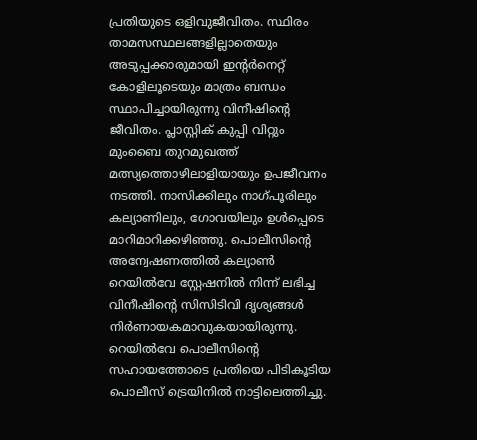പ്രതിയുടെ ഒളിവുജീവിതം. സ്ഥിരം താമസസ്ഥലങ്ങളില്ലാതെയും അടുപ്പക്കാരുമായി ഇന്‍റർനെറ്റ് കോളിലൂടെയും മാത്രം ബന്ധം സ്ഥാപിച്ചായിരുന്നു വിനീഷിൻ്റെ ജീവിതം. പ്ലാസ്റ്റിക് കുപ്പി വിറ്റും മുംബൈ തുറമുഖത്ത് മത്സ്യത്തൊഴിലാളിയായും ഉപജീവനം നടത്തി. നാസിക്കിലും നാഗ്പൂരിലും കല്യാണിലും, ഗോവയിലും ഉൾപ്പെടെ മാറിമാറിക്കഴിഞ്ഞു. പൊലീസിൻ്റെ അന്വേഷണത്തിൽ കല്യാൺ റെയിൽവേ സ്റ്റേഷനിൽ നിന്ന് ലഭിച്ച വിനീഷിന്‍റെ സിസിടിവി ദൃശ്യങ്ങൾ നിർണായകമാവുകയായിരുന്നു. റെയിൽവേ പൊലീസിന്‍റെ സഹായത്തോടെ പ്രതിയെ പിടികൂടിയ പൊലീസ് ട്രെയിനിൽ നാട്ടിലെത്തിച്ചു.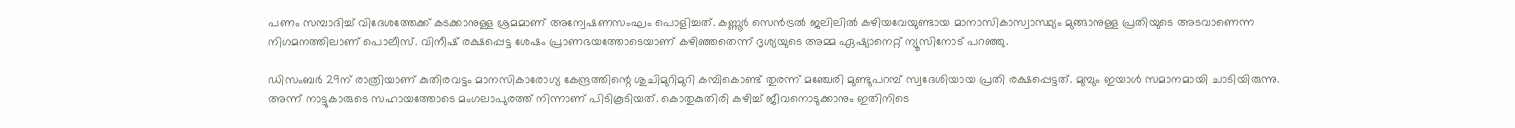പണം സമ്പാദിച്ച് വിദേശത്തേക്ക് കടക്കാനുള്ള ശ്രമമാണ് അന്വേഷണസംഘം പൊളിച്ചത്. കണ്ണൂർ സെൻട്രൽ ജലിലിൽ കഴിയവേയുണ്ടായ മാനാസികാസ്വാസ്ഥ്യം മുങ്ങാനുള്ള പ്രതിയുടെ അടവാണെന്ന നിഗമനത്തിലാണ് പൊലീസ്. വിനീഷ് രക്ഷപ്പെട്ട ശേഷം പ്രാണഭയത്തോടെയാണ് കഴിഞ്ഞതെന്ന് ദൃശ്യയുടെ അമ്മ ഏഷ്യാനെറ്റ് ന്യൂസിനോട് പറഞ്ഞു.

ഡിസംബർ 29ന് രാത്രിയാണ് കുതിരവട്ടം മാനസികാരോഗ്യ കേന്ദ്രത്തിന്റെ ശുചിമുറിമുറി കമ്പികൊണ്ട് തുരന്ന് മഞ്ചേരി മുണ്ടുപറമ്പ് സ്വദേശിയായ പ്രതി രക്ഷപ്പെട്ടത്. മുമ്പും ഇയാൾ സമാനമായി ചാടിയിരുന്നു. അന്ന് നാട്ടുകാരുടെ സഹായത്തോടെ മംഗലാപുരത്ത് നിന്നാണ് പിടികൂടിയത്. കൊതുകുതിരി കഴിച്ച് ജീവനൊടുക്കാനും ഇതിനിടെ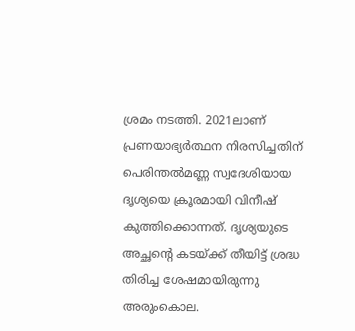ശ്രമം നടത്തി. 2021ലാണ് പ്രണയാഭ്യർത്ഥന നിരസിച്ചതിന് പെരിന്തൽമണ്ണ സ്വദേശിയായ ദൃശ്യയെ ക്രൂരമായി വിനീഷ് കുത്തിക്കൊന്നത്. ദൃശ്യയുടെ അച്ഛന്‍റെ കടയ്ക്ക് തീയിട്ട് ശ്രദ്ധ തിരിച്ച ശേഷമായിരുന്നു അരുംകൊല.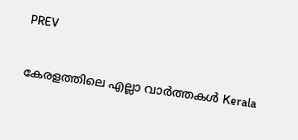PREV

കേരളത്തിലെ എല്ലാ വാർത്തകൾ Kerala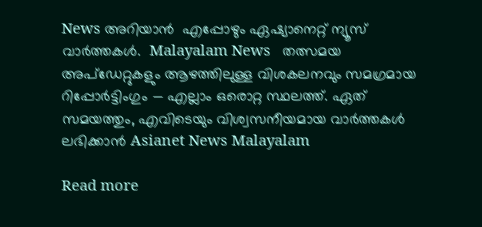News അറിയാൻ  എപ്പോഴും ഏഷ്യാനെറ്റ് ന്യൂസ് വാർത്തകൾ.  Malayalam News   തത്സമയ അപ്‌ഡേറ്റുകളും ആഴത്തിലുള്ള വിശകലനവും സമഗ്രമായ റിപ്പോർട്ടിംഗും — എല്ലാം ഒരൊറ്റ സ്ഥലത്ത്. ഏത് സമയത്തും, എവിടെയും വിശ്വസനീയമായ വാർത്തകൾ ലഭിക്കാൻ Asianet News Malayalam

Read more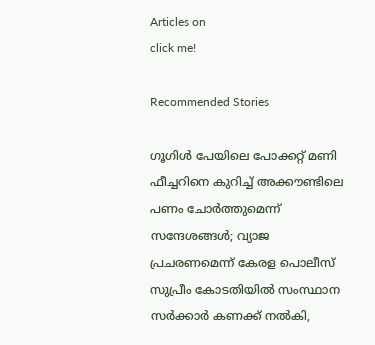Articles on
click me!

Recommended Stories

ഗൂഗിൾ പേയിലെ പോക്കറ്റ് മണി ഫീച്ചറിനെ കുറിച്ച് അക്കൗണ്ടിലെ പണം ചോർത്തുമെന്ന് സന്ദേശങ്ങൾ; വ്യാജ പ്രചരണമെന്ന് കേരള പൊലീസ്
സുപ്രീം കോടതിയിൽ സംസ്ഥാന സർക്കാർ കണക്ക് നൽകി,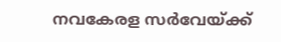നവകേരള സർവേയ്ക്ക്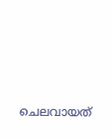ചെലവായത്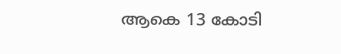ആകെ 13 കോടി